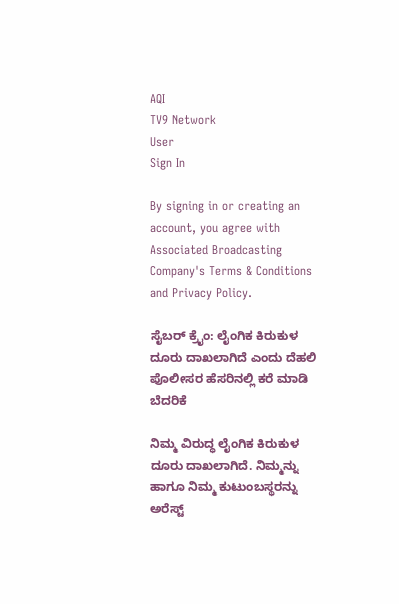AQI
TV9 Network
User
Sign In

By signing in or creating an account, you agree with Associated Broadcasting Company's Terms & Conditions and Privacy Policy.

ಸೈಬರ್ ಕ್ರೈಂ: ಲೈಂಗಿಕ ಕಿರುಕುಳ ದೂರು ದಾಖಲಾಗಿದೆ ಎಂದು ದೆಹಲಿ ಪೊಲೀಸರ ಹೆಸರಿನಲ್ಲಿ ಕರೆ ಮಾಡಿ ಬೆದರಿಕೆ

ನಿಮ್ಮ ವಿರುದ್ಧ ಲೈಂಗಿಕ ಕಿರುಕುಳ ದೂರು ದಾಖಲಾಗಿದೆ. ನಿಮ್ಮನ್ನು ಹಾಗೂ ನಿಮ್ಮ ಕುಟುಂಬಸ್ಥರನ್ನು ಅರೆಸ್ಟ್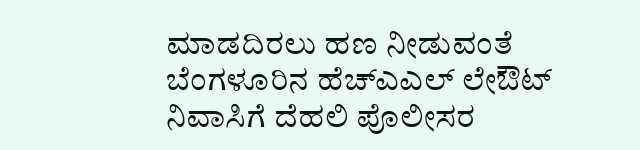ಮಾಡದಿರಲು ಹಣ ನೀಡುವಂತೆ ಬೆಂಗಳೂರಿನ ಹೆಚ್ಎಎಲ್ ಲೇಔಟ್ ನಿವಾಸಿಗೆ ದೆಹಲಿ ಪೊಲೀಸರ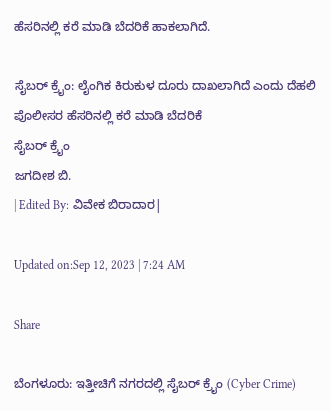ಹೆಸರಿನಲ್ಲಿ ಕರೆ ಮಾಡಿ ಬೆದರಿಕೆ ಹಾಕಲಾಗಿದೆ.

ಸೈಬರ್ ಕ್ರೈಂ: ಲೈಂಗಿಕ ಕಿರುಕುಳ ದೂರು ದಾಖಲಾಗಿದೆ ಎಂದು ದೆಹಲಿ ಪೊಲೀಸರ ಹೆಸರಿನಲ್ಲಿ ಕರೆ ಮಾಡಿ ಬೆದರಿಕೆ
ಸೈಬರ್ ಕ್ರೈಂ
ಜಗದೀಶ ಬಿ.
| Edited By: ವಿವೇಕ ಬಿರಾದಾರ|

Updated on:Sep 12, 2023 | 7:24 AM

Share

ಬೆಂಗಳೂರು: ಇತ್ತೀಚಿಗೆ ನಗರದಲ್ಲಿ ಸೈಬರ್ ಕ್ರೈಂ (Cyber Crime)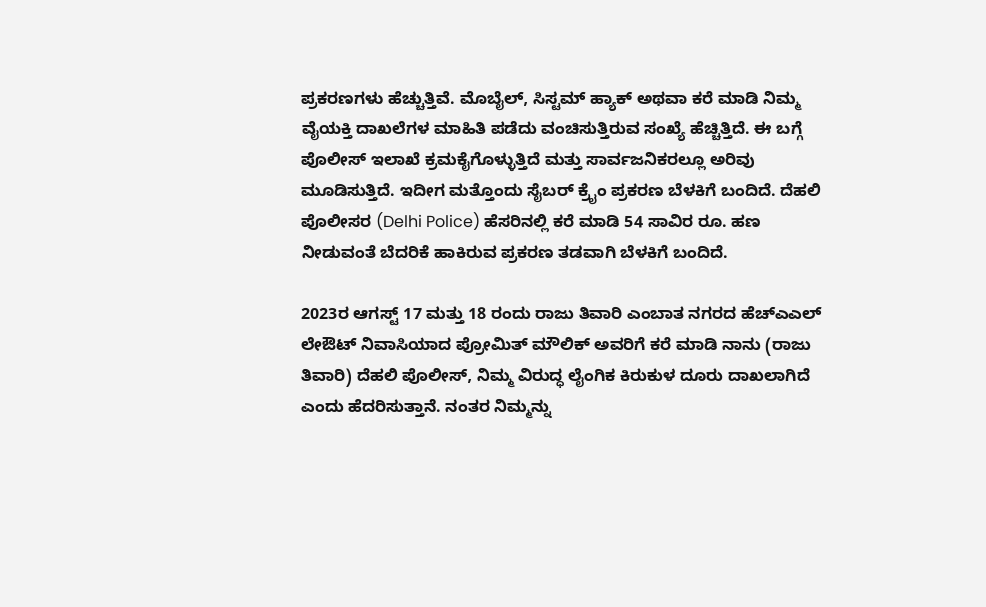ಪ್ರಕರಣಗಳು ಹೆಚ್ಚುತ್ತಿವೆ. ಮೊಬೈಲ್, ಸಿಸ್ಟಮ್ ಹ್ಯಾಕ್ ಅಥವಾ ಕರೆ ಮಾಡಿ ನಿಮ್ಮ ವೈಯಕ್ತಿ ದಾಖಲೆಗಳ ಮಾಹಿತಿ ಪಡೆದು ವಂಚಿಸುತ್ತಿರುವ ಸಂಖ್ಯೆ ಹೆಚ್ಚಿತ್ತಿದೆ. ಈ ಬಗ್ಗೆ ಪೊಲೀಸ್ ಇಲಾಖೆ ಕ್ರಮಕೈಗೊಳ್ಳುತ್ತಿದೆ ಮತ್ತು ಸಾರ್ವಜನಿಕರಲ್ಲೂ ಅರಿವು ಮೂಡಿಸುತ್ತಿದೆ. ಇದೀಗ ಮತ್ತೊಂದು ಸೈಬರ್ ಕ್ರೈಂ ಪ್ರಕರಣ ಬೆಳಕಿಗೆ ಬಂದಿದೆ. ದೆಹಲಿ ಪೊಲೀಸರ (Delhi Police) ಹೆಸರಿನಲ್ಲಿ ಕರೆ ಮಾಡಿ 54 ಸಾವಿರ ರೂ. ಹಣ ನೀಡುವಂತೆ ಬೆದರಿಕೆ ಹಾಕಿರುವ ಪ್ರಕರಣ ತಡವಾಗಿ ಬೆಳಕಿಗೆ ಬಂದಿದೆ.

2023ರ ಆಗಸ್ಟ್ 17 ಮತ್ತು 18 ರಂದು ರಾಜು ತಿವಾರಿ ಎಂಬಾತ ನಗರದ ಹೆಚ್ಎಎಲ್ ಲೇಔಟ್ ನಿವಾಸಿಯಾದ ಪ್ರೋಮಿತ್ ಮೌಲಿಕ್ ಅವರಿಗೆ ಕರೆ ಮಾಡಿ ನಾನು (ರಾಜು ತಿವಾರಿ) ದೆಹಲಿ ಪೊಲೀಸ್, ನಿಮ್ಮ ವಿರುದ್ಧ ಲೈಂಗಿಕ ಕಿರುಕುಳ ದೂರು ದಾಖಲಾಗಿದೆ ಎಂದು ಹೆದರಿಸುತ್ತಾನೆ. ನಂತರ ನಿಮ್ಮನ್ನು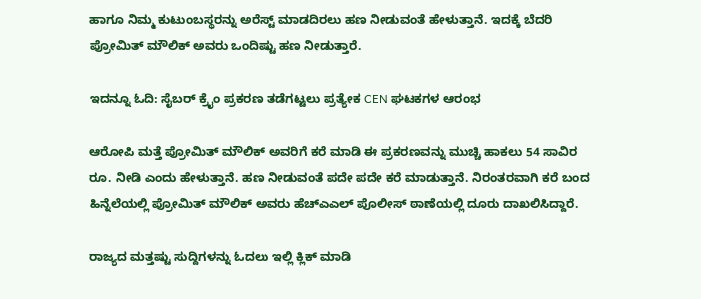ಹಾಗೂ ನಿಮ್ಮ ಕುಟುಂಬಸ್ಥರನ್ನು ಅರೆಸ್ಟ್ ಮಾಡದಿರಲು ಹಣ ನೀಡುವಂತೆ ಹೇಳುತ್ತಾನೆ. ಇದಕ್ಕೆ ಬೆದರಿ ಪ್ರೋಮಿತ್ ಮೌಲಿಕ್ ಅವರು ಒಂದಿಷ್ಟು ಹಣ ನೀಡುತ್ತಾರೆ.

ಇದನ್ನೂ ಓದಿ: ಸೈಬರ್ ಕ್ರೈಂ ಪ್ರಕರಣ ತಡೆಗಟ್ಟಲು ಪ್ರತ್ಯೇಕ CEN ಘಟಕಗಳ ಆರಂಭ

ಆರೋಪಿ ಮತ್ತೆ ಪ್ರೋಮಿತ್ ಮೌಲಿಕ್ ಅವರಿಗೆ ಕರೆ ಮಾಡಿ ಈ ಪ್ರಕರಣವನ್ನು ಮುಚ್ಚಿ ಹಾಕಲು 54 ಸಾವಿರ ರೂ. ನೀಡಿ ಎಂದು ಹೇಳುತ್ತಾನೆ. ಹಣ ನೀಡುವಂತೆ ಪದೇ ಪದೇ ಕರೆ ಮಾಡುತ್ತಾನೆ. ನಿರಂತರವಾಗಿ ಕರೆ ಬಂದ ಹಿನ್ನೆಲೆಯಲ್ಲಿ ಪ್ರೋಮಿತ್ ಮೌಲಿಕ್ ಅವರು ಹೆಚ್ಎಎಲ್ ಪೊಲೀಸ್ ಠಾಣೆಯಲ್ಲಿ ದೂರು ದಾಖಲಿಸಿದ್ದಾರೆ.

ರಾಜ್ಯದ ಮತ್ತಷ್ಟು ಸುದ್ದಿಗಳನ್ನು ಓದಲು ಇಲ್ಲಿ ಕ್ಲಿಕ್ ಮಾಡಿ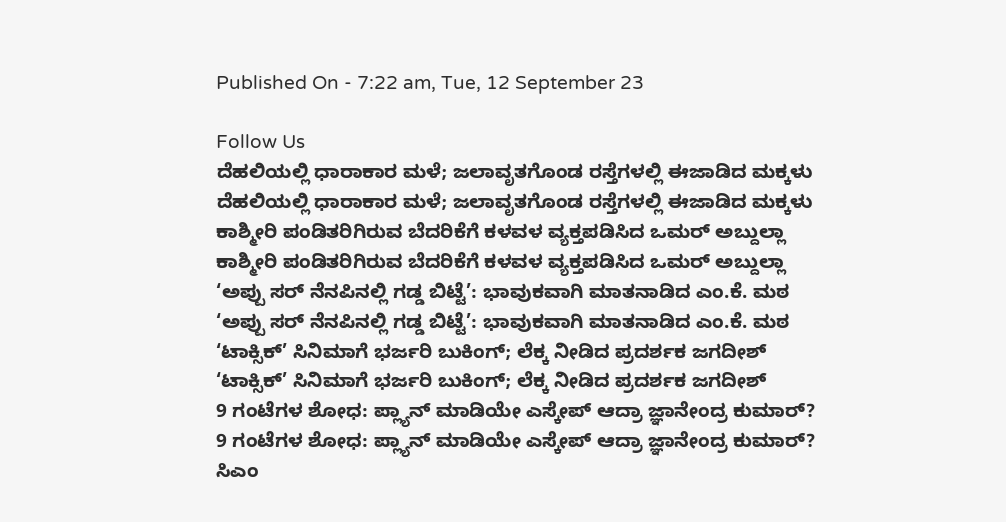Published On - 7:22 am, Tue, 12 September 23

Follow Us
ದೆಹಲಿಯಲ್ಲಿ ಧಾರಾಕಾರ ಮಳೆ; ಜಲಾವೃತಗೊಂಡ ರಸ್ತೆಗಳಲ್ಲಿ ಈಜಾಡಿದ ಮಕ್ಕಳು
ದೆಹಲಿಯಲ್ಲಿ ಧಾರಾಕಾರ ಮಳೆ; ಜಲಾವೃತಗೊಂಡ ರಸ್ತೆಗಳಲ್ಲಿ ಈಜಾಡಿದ ಮಕ್ಕಳು
ಕಾಶ್ಮೀರಿ ಪಂಡಿತರಿಗಿರುವ ಬೆದರಿಕೆಗೆ ಕಳವಳ ವ್ಯಕ್ತಪಡಿಸಿದ ಒಮರ್ ಅಬ್ದುಲ್ಲಾ
ಕಾಶ್ಮೀರಿ ಪಂಡಿತರಿಗಿರುವ ಬೆದರಿಕೆಗೆ ಕಳವಳ ವ್ಯಕ್ತಪಡಿಸಿದ ಒಮರ್ ಅಬ್ದುಲ್ಲಾ
‘ಅಪ್ಪು ಸರ್ ನೆನಪಿನಲ್ಲಿ ಗಡ್ಡ ಬಿಟ್ಟೆ’: ಭಾವುಕವಾಗಿ ಮಾತನಾಡಿದ ಎಂ.ಕೆ. ಮಠ
‘ಅಪ್ಪು ಸರ್ ನೆನಪಿನಲ್ಲಿ ಗಡ್ಡ ಬಿಟ್ಟೆ’: ಭಾವುಕವಾಗಿ ಮಾತನಾಡಿದ ಎಂ.ಕೆ. ಮಠ
‘ಟಾಕ್ಸಿಕ್’ ಸಿನಿಮಾಗೆ ಭರ್ಜರಿ ಬುಕಿಂಗ್; ಲೆಕ್ಕ ನೀಡಿದ ಪ್ರದರ್ಶಕ ಜಗದೀಶ್
‘ಟಾಕ್ಸಿಕ್’ ಸಿನಿಮಾಗೆ ಭರ್ಜರಿ ಬುಕಿಂಗ್; ಲೆಕ್ಕ ನೀಡಿದ ಪ್ರದರ್ಶಕ ಜಗದೀಶ್
9 ಗಂಟೆಗಳ ಶೋಧ: ಪ್ಲ್ಯಾನ್ ಮಾಡಿಯೇ ಎಸ್ಕೇಪ್ ಆದ್ರಾ ಜ್ಞಾನೇಂದ್ರ ಕುಮಾರ್?
9 ಗಂಟೆಗಳ ಶೋಧ: ಪ್ಲ್ಯಾನ್ ಮಾಡಿಯೇ ಎಸ್ಕೇಪ್ ಆದ್ರಾ ಜ್ಞಾನೇಂದ್ರ ಕುಮಾರ್?
ಸಿಎಂ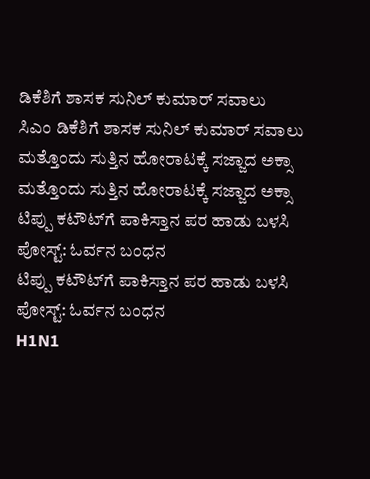ಡಿಕೆಶಿಗೆ ಶಾಸಕ ಸುನಿಲ್ ಕುಮಾರ್ ಸವಾಲು
ಸಿಎಂ ಡಿಕೆಶಿಗೆ ಶಾಸಕ ಸುನಿಲ್ ಕುಮಾರ್ ಸವಾಲು
ಮತ್ತೊಂದು ಸುತ್ತಿನ ಹೋರಾಟಕ್ಕೆ ಸಜ್ಜಾದ ಅಕ್ಸಾ
ಮತ್ತೊಂದು ಸುತ್ತಿನ ಹೋರಾಟಕ್ಕೆ ಸಜ್ಜಾದ ಅಕ್ಸಾ
ಟಿಪ್ಪು ಕಟೌಟ್‌ಗೆ ಪಾಕಿಸ್ತಾನ ಪರ ಹಾಡು ಬಳಸಿ ಪೋಸ್ಟ್: ಓರ್ವನ ಬಂಧನ
ಟಿಪ್ಪು ಕಟೌಟ್‌ಗೆ ಪಾಕಿಸ್ತಾನ ಪರ ಹಾಡು ಬಳಸಿ ಪೋಸ್ಟ್: ಓರ್ವನ ಬಂಧನ
H1N1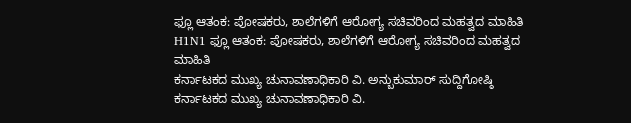ಫ್ಲೂ ಆತಂಕ: ಪೋಷಕರು, ಶಾಲೆಗಳಿಗೆ ಆರೋಗ್ಯ ಸಚಿವರಿಂದ ಮಹತ್ವದ ಮಾಹಿತಿ
H1N1 ಫ್ಲೂ ಆತಂಕ: ಪೋಷಕರು, ಶಾಲೆಗಳಿಗೆ ಆರೋಗ್ಯ ಸಚಿವರಿಂದ ಮಹತ್ವದ ಮಾಹಿತಿ
ಕರ್ನಾಟಕದ ಮುಖ್ಯ ಚುನಾವಣಾಧಿಕಾರಿ ವಿ. ಅನ್ಬುಕುಮಾರ್ ಸುದ್ದಿಗೋಷ್ಠಿ
ಕರ್ನಾಟಕದ ಮುಖ್ಯ ಚುನಾವಣಾಧಿಕಾರಿ ವಿ.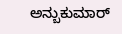ಅನ್ಬುಕುಮಾರ್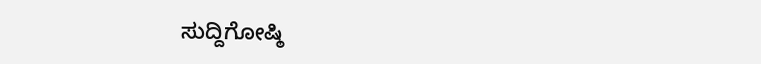ಸುದ್ದಿಗೋಷ್ಠಿ